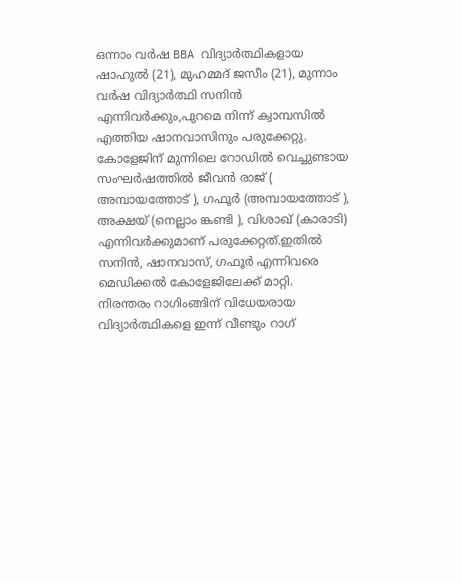ഒന്നാം വർഷ BBA വിദ്യാർത്ഥികളായ ഷാഹുൽ (21), മുഹമ്മദ് ജസീം (21), മുന്നാം വർഷ വിദ്യാർത്ഥി സനിൻ എന്നിവർക്കും,പുറമെ നിന്ന് ക്വാമ്പസിൽ എത്തിയ ഷാനവാസിനും പരുക്കേറ്റു.
കോളേജിന് മുന്നിലെ റോഡിൽ വെച്ചുണ്ടായ സംഘർഷത്തിൽ ജീവൻ രാജ് ( അമ്പായത്തോട് ), ഗഫൂർ (അമ്പായത്തോട് ), അക്ഷയ് (നെല്ലാം ങ്കണ്ടി ), വിശാഖ് (കാരാടി) എന്നിവർക്കുമാണ് പരുക്കേറ്റത്.ഇതിൽ സനിൻ, ഷാനവാസ്, ഗഫൂർ എന്നിവരെ മെഡിക്കൽ കോളേജിലേക്ക് മാറ്റി.
നിരന്തരം റാഗിംങ്ങിന് വിധേയരായ വിദ്യാർത്ഥികളെ ഇന്ന് വീണ്ടും റാഗ്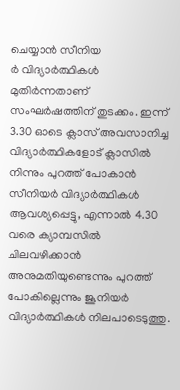ചെയ്യാൻ സീനിയ
ർ വിദ്യാർത്ഥികൾ മുതിർന്നതാണ് സംഘർഷത്തിന് തുടക്കം. ഇന്ന് 3.30 ഓടെ ക്ലാസ് അവസാനിച്ച വിദ്യാർത്ഥികളോട് ക്ലാസിൽ നിന്നും പുറത്ത് പോകാൻ സീനിയർ വിദ്യാർത്ഥികൾ ആവശ്യപ്പെട്ടു, എന്നാൽ 4.30 വരെ ക്യാമ്പസിൽ ചിലവഴിക്കാൻ അനുമതിയുണ്ടെന്നും പുറത്ത് പോകില്ലെന്നും ജൂനിയർ വിദ്യാർത്ഥികൾ നിലപാടെടുത്തു.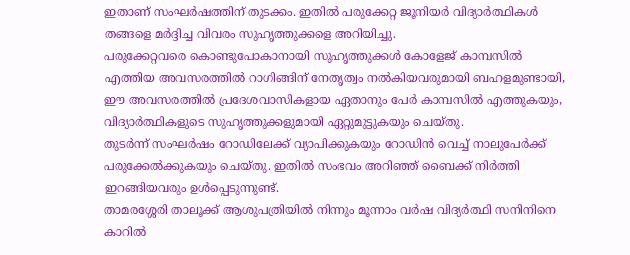ഇതാണ് സംഘർഷത്തിന് തുടക്കം. ഇതിൽ പരുക്കേറ്റ ജൂനിയർ വിദ്യാർത്ഥികൾ തങ്ങളെ മർദ്ദിച്ച വിവരം സുഹൃത്തുക്കളെ അറിയിച്ചു.
പരുക്കേറ്റവരെ കൊണ്ടുപോകാനായി സുഹൃത്തുക്കൾ കോളേജ് കാമ്പസിൽ എത്തിയ അവസരത്തിൽ റാഗിങ്ങിന് നേതൃത്വം നൽകിയവരുമായി ബഹളമുണ്ടായി, ഈ അവസരത്തിൽ പ്രദേശവാസികളായ ഏതാനും പേർ കാമ്പസിൽ എത്തുകയും, വിദ്യാർത്ഥികളുടെ സുഹൃത്തുക്കളുമായി ഏറ്റുമുട്ടുകയും ചെയ്തു.
തുടർന്ന് സംഘർഷം റോഡിലേക്ക് വ്യാപിക്കുകയും റോഡിൻ വെച്ച് നാലുപേർക്ക് പരുക്കേൽക്കുകയും ചെയ്തു. ഇതിൽ സംഭവം അറിഞ്ഞ് ബൈക്ക് നിർത്തി ഇറങ്ങിയവരും ഉൾപ്പെടുന്നുണ്ട്.
താമരശ്ശേരി താലൂക്ക് ആശുപത്രിയിൽ നിന്നും മൂന്നാം വർഷ വിദ്യർത്ഥി സനിനിനെ കാറിൽ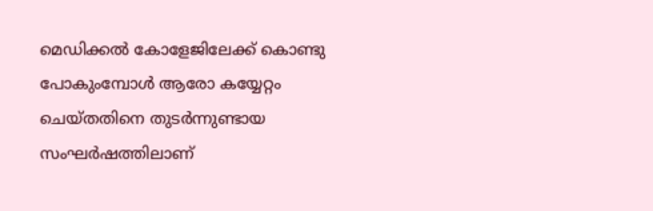മെഡിക്കൽ കോളേജിലേക്ക് കൊണ്ടു പോകുംമ്പോൾ ആരോ കയ്യേറ്റം ചെയ്തതിനെ തുടർന്നുണ്ടായ സംഘർഷത്തിലാണ്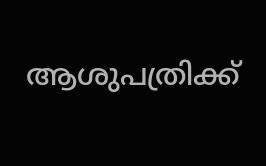ആശുപത്രിക്ക്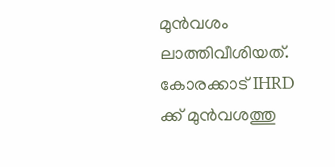മുൻവശം ലാത്തിവീശിയത്.
കോരക്കാട് IHRD ക്ക് മുൻവശത്തു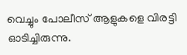വെച്ചും പോലീസ് ആളുകളെ വിരട്ടി ഓടിച്ചിരുന്നു.